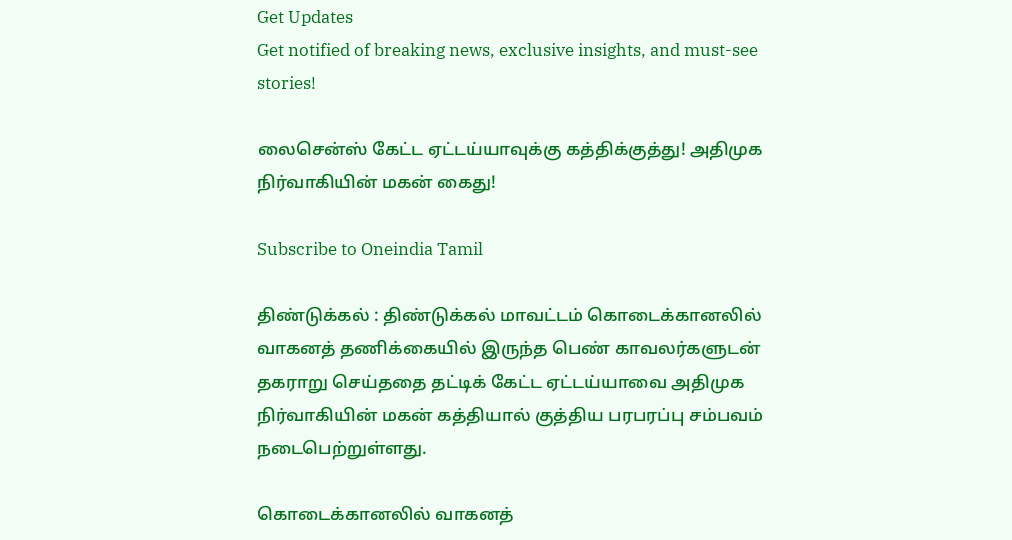Get Updates
Get notified of breaking news, exclusive insights, and must-see stories!

லைசென்ஸ் கேட்ட ஏட்டய்யாவுக்கு கத்திக்குத்து! அதிமுக நிர்வாகியின் மகன் கைது!

Subscribe to Oneindia Tamil

திண்டுக்கல் : திண்டுக்கல் மாவட்டம் கொடைக்கானலில் வாகனத் தணிக்கையில் இருந்த பெண் காவலர்களுடன் தகராறு செய்ததை தட்டிக் கேட்ட ஏட்டய்யாவை அதிமுக நிர்வாகியின் மகன் கத்தியால் குத்திய பரபரப்பு சம்பவம் நடைபெற்றுள்ளது.

கொடைக்கானலில் வாகனத்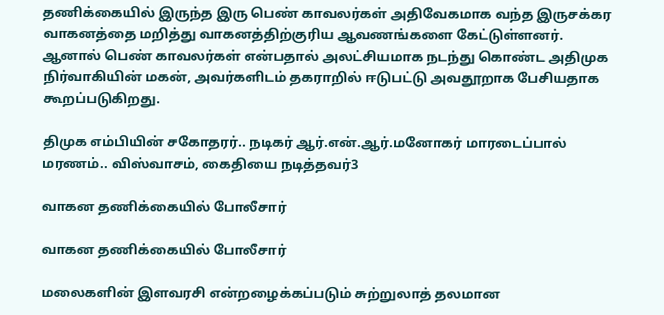தணிக்கையில் இருந்த இரு பெண் காவலர்கள் அதிவேகமாக வந்த இருசக்கர வாகனத்தை மறித்து வாகனத்திற்குரிய ஆவணங்களை கேட்டுள்ளனர். ஆனால் பெண் காவலர்கள் என்பதால் அலட்சியமாக நடந்து கொண்ட அதிமுக நிர்வாகியின் மகன், அவர்களிடம் தகராறில் ஈடுபட்டு அவதூறாக பேசியதாக கூறப்படுகிறது.

திமுக எம்பியின் சகோதரர்.. நடிகர் ஆர்.என்.ஆர்.மனோகர் மாரடைப்பால் மரணம்.. விஸ்வாசம், கைதியை நடித்தவர்3

வாகன தணிக்கையில் போலீசார்

வாகன தணிக்கையில் போலீசார்

மலைகளின் இளவரசி என்றழைக்கப்படும் சுற்றுலாத் தலமான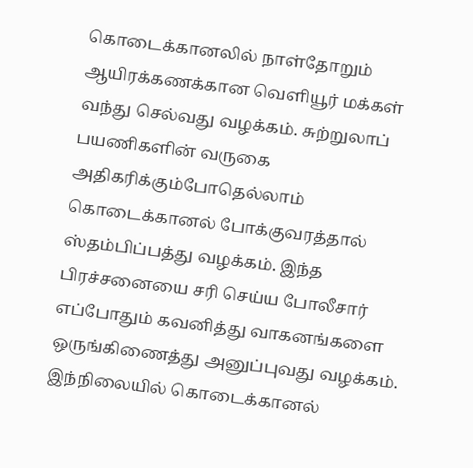கொடைக்கானலில் நாள்தோறும் ஆயிரக்கணக்கான வெளியூர் மக்கள் வந்து செல்வது வழக்கம். சுற்றுலாப் பயணிகளின் வருகை அதிகரிக்கும்போதெல்லாம் கொடைக்கானல் போக்குவரத்தால் ஸ்தம்பிப்பத்து வழக்கம். இந்த பிரச்சனையை சரி செய்ய போலீசார் எப்போதும் கவனித்து வாகனங்களை ஒருங்கிணைத்து அனுப்புவது வழக்கம். இந்நிலையில் கொடைக்கானல்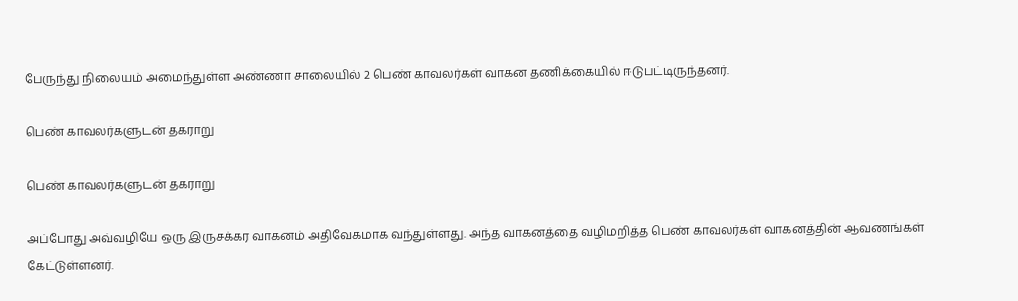பேருந்து நிலையம் அமைந்துள்ள அண்ணா சாலையில் 2 பெண் காவலர்கள் வாகன தணிக்கையில் ஈடுபட்டிருந்தனர்.

பெண் காவலர்களுடன் தகராறு

பெண் காவலர்களுடன் தகராறு

அப்போது அவ்வழியே ஒரு இருசக்கர வாகனம் அதிவேகமாக வந்துள்ளது. அந்த வாகனத்தை வழிமறித்த பெண் காவலர்கள் வாகனத்தின் ஆவணங்கள் கேட்டுள்ளனர்.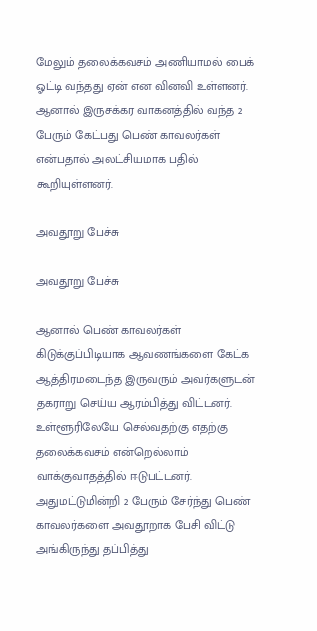மேலும் தலைக்கவசம் அணியாமல் பைக் ஓட்டி வந்தது ஏன் என வினவி உள்ளனர். ஆனால் இருசக்கர வாகனத்தில் வந்த 2 பேரும் கேட்பது பெண் காவலர்கள் என்பதால் அலட்சியமாக பதில் கூறியுள்ளனர்.

அவதூறு பேச்சு

அவதூறு பேச்சு

ஆனால் பெண் காவலர்கள் கிடுக்குப்பிடியாக ஆவணங்களை கேட்க ஆத்திரமடைந்த இருவரும் அவர்களுடன் தகராறு செய்ய ஆரம்பித்து விட்டனர். உள்ளூரிலேயே செல்வதற்கு எதற்கு தலைக்கவசம் என்றெல்லாம் வாக்குவாதத்தில் ஈடுபட்டனர். அதுமட்டுமின்றி 2 பேரும் சேர்ந்து பெண் காவலர்களை அவதூறாக பேசி விட்டு அங்கிருந்து தப்பித்து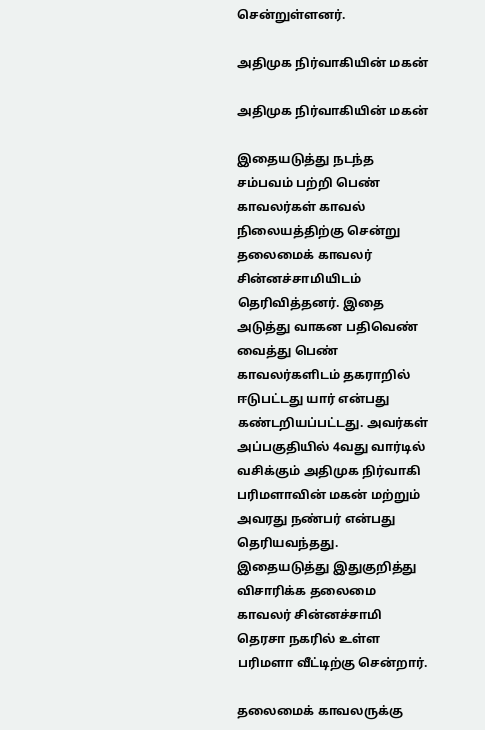சென்றுள்ளனர்.

அதிமுக நிர்வாகியின் மகன்

அதிமுக நிர்வாகியின் மகன்

இதையடுத்து நடந்த சம்பவம் பற்றி பெண் காவலர்கள் காவல் நிலையத்திற்கு சென்று தலைமைக் காவலர் சின்னச்சாமியிடம் தெரிவித்தனர். இதை அடுத்து வாகன பதிவெண் வைத்து பெண் காவலர்களிடம் தகராறில் ஈடுபட்டது யார் என்பது கண்டறியப்பட்டது. அவர்கள் அப்பகுதியில் 4வது வார்டில் வசிக்கும் அதிமுக நிர்வாகி பரிமளாவின் மகன் மற்றும் அவரது நண்பர் என்பது தெரியவந்தது. இதையடுத்து இதுகுறித்து விசாரிக்க தலைமை காவலர் சின்னச்சாமி தெரசா நகரில் உள்ள பரிமளா வீட்டிற்கு சென்றார்.

தலைமைக் காவலருக்கு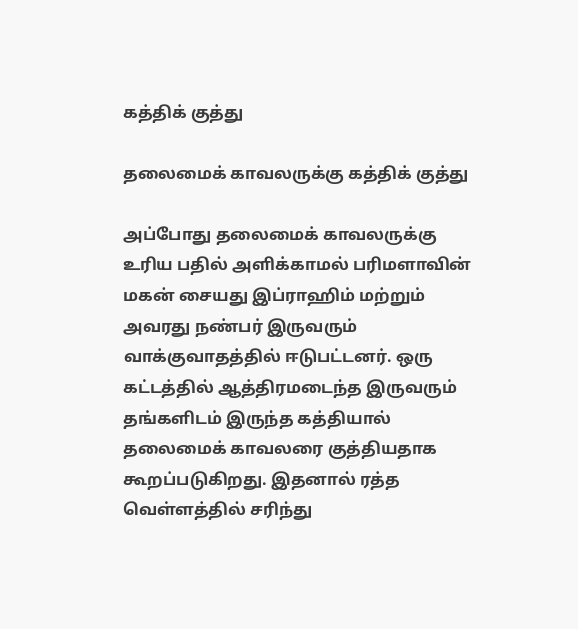கத்திக் குத்து

தலைமைக் காவலருக்கு கத்திக் குத்து

அப்போது தலைமைக் காவலருக்கு உரிய பதில் அளிக்காமல் பரிமளாவின் மகன் சையது இப்ராஹிம் மற்றும் அவரது நண்பர் இருவரும் வாக்குவாதத்தில் ஈடுபட்டனர். ஒரு கட்டத்தில் ஆத்திரமடைந்த இருவரும் தங்களிடம் இருந்த கத்தியால் தலைமைக் காவலரை குத்தியதாக கூறப்படுகிறது. இதனால் ரத்த வெள்ளத்தில் சரிந்து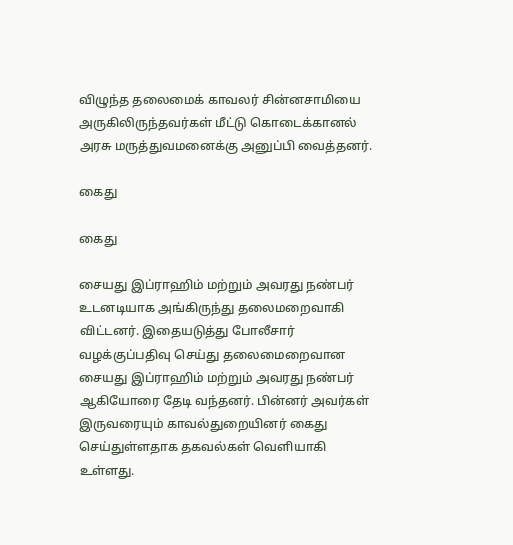விழுந்த தலைமைக் காவலர் சின்னசாமியை அருகிலிருந்தவர்கள் மீட்டு கொடைக்கானல் அரசு மருத்துவமனைக்கு அனுப்பி வைத்தனர்.

கைது

கைது

சையது இப்ராஹிம் மற்றும் அவரது நண்பர் உடனடியாக அங்கிருந்து தலைமறைவாகி விட்டனர். இதையடுத்து போலீசார் வழக்குப்பதிவு செய்து தலைமைறைவான சையது இப்ராஹிம் மற்றும் அவரது நண்பர் ஆகியோரை தேடி வந்தனர். பின்னர் அவர்கள் இருவரையும் காவல்துறையினர் கைது செய்துள்ளதாக தகவல்கள் வெளியாகி உள்ளது.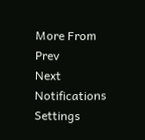More From
Prev
Next
Notifications
Settings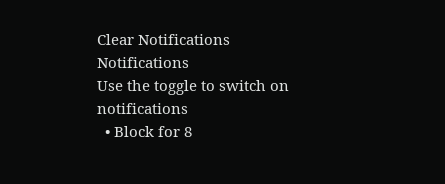Clear Notifications
Notifications
Use the toggle to switch on notifications
  • Block for 8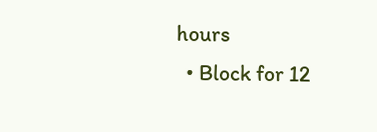hours
  • Block for 12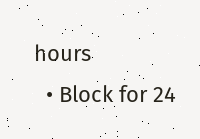hours
  • Block for 24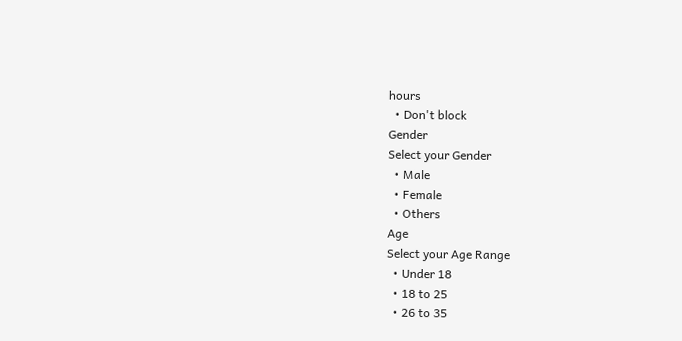hours
  • Don't block
Gender
Select your Gender
  • Male
  • Female
  • Others
Age
Select your Age Range
  • Under 18
  • 18 to 25
  • 26 to 35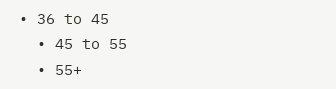• 36 to 45
  • 45 to 55
  • 55+